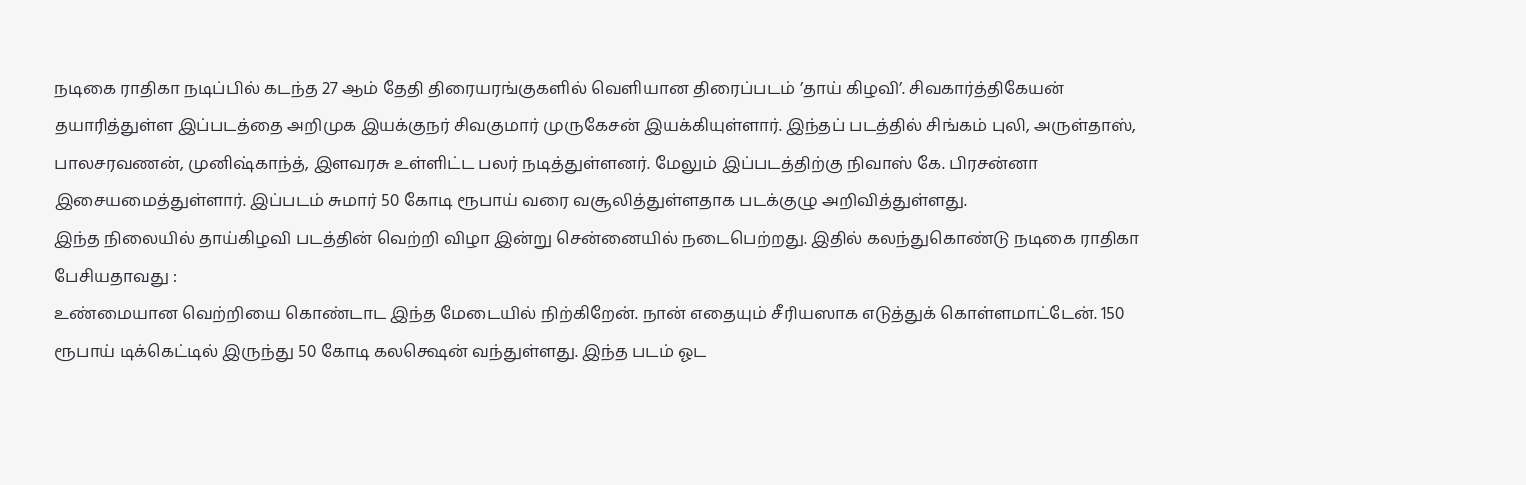நடிகை ராதிகா நடிப்பில் கடந்த 27 ஆம் தேதி திரையரங்குகளில் வெளியான திரைப்படம் ’தாய் கிழவி’. சிவகார்த்திகேயன் தயாரித்துள்ள இப்படத்தை அறிமுக இயக்குநர் சிவகுமார் முருகேசன் இயக்கியுள்ளார். இந்தப் படத்தில் சிங்கம் புலி, அருள்தாஸ், பாலசரவணன், முனிஷ்காந்த், இளவரசு உள்ளிட்ட பலர் நடித்துள்ளனர். மேலும் இப்படத்திற்கு நிவாஸ் கே. பிரசன்னா இசையமைத்துள்ளார். இப்படம் சுமார் 50 கோடி ரூபாய் வரை வசூலித்துள்ளதாக படக்குழு அறிவித்துள்ளது.
இந்த நிலையில் தாய்கிழவி படத்தின் வெற்றி விழா இன்று சென்னையில் நடைபெற்றது. இதில் கலந்துகொண்டு நடிகை ராதிகா பேசியதாவது :
உண்மையான வெற்றியை கொண்டாட இந்த மேடையில் நிற்கிறேன். நான் எதையும் சீரியஸாக எடுத்துக் கொள்ளமாட்டேன். 150 ரூபாய் டிக்கெட்டில் இருந்து 50 கோடி கலக்ஷென் வந்துள்ளது. இந்த படம் ஓட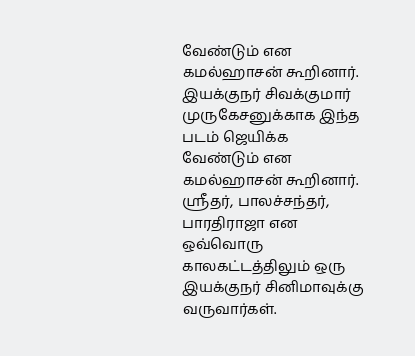வேண்டும் என கமல்ஹாசன் கூறினார். இயக்குநர் சிவக்குமார் முருகேசனுக்காக இந்த படம் ஜெயிக்க வேண்டும் என கமல்ஹாசன் கூறினார்.
ஶ்ரீதர், பாலச்சந்தர், பாரதிராஜா என ஒவ்வொரு காலகட்டத்திலும் ஒரு இயக்குநர் சினிமாவுக்கு வருவார்கள்.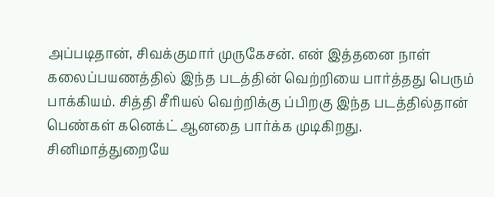அப்படிதான், சிவக்குமார் முருகேசன். என் இத்தனை நாள் கலைப்பயணத்தில் இந்த படத்தின் வெற்றியை பார்த்தது பெரும் பாக்கியம். சித்தி சீரியல் வெற்றிக்கு ப்பிறகு இந்த படத்தில்தான் பெண்கள் கனெக்ட் ஆனதை பார்க்க முடிகிறது.
சினிமாத்துறையே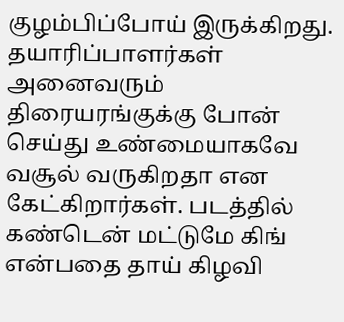குழம்பிப்போய் இருக்கிறது. தயாரிப்பாளர்கள் அனைவரும் திரையரங்குக்கு போன் செய்து உண்மையாகவே வசூல் வருகிறதா என கேட்கிறார்கள். படத்தில் கண்டென் மட்டுமே கிங் என்பதை தாய் கிழவி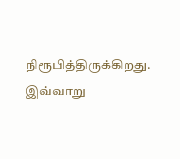நிரூபித்திருக்கிறது.
இவ்வாறு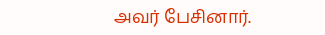அவர் பேசினார்.